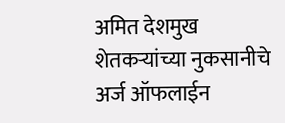अमित देशमुख
शेतकऱ्यांच्या नुकसानीचे अर्ज ऑफलाईन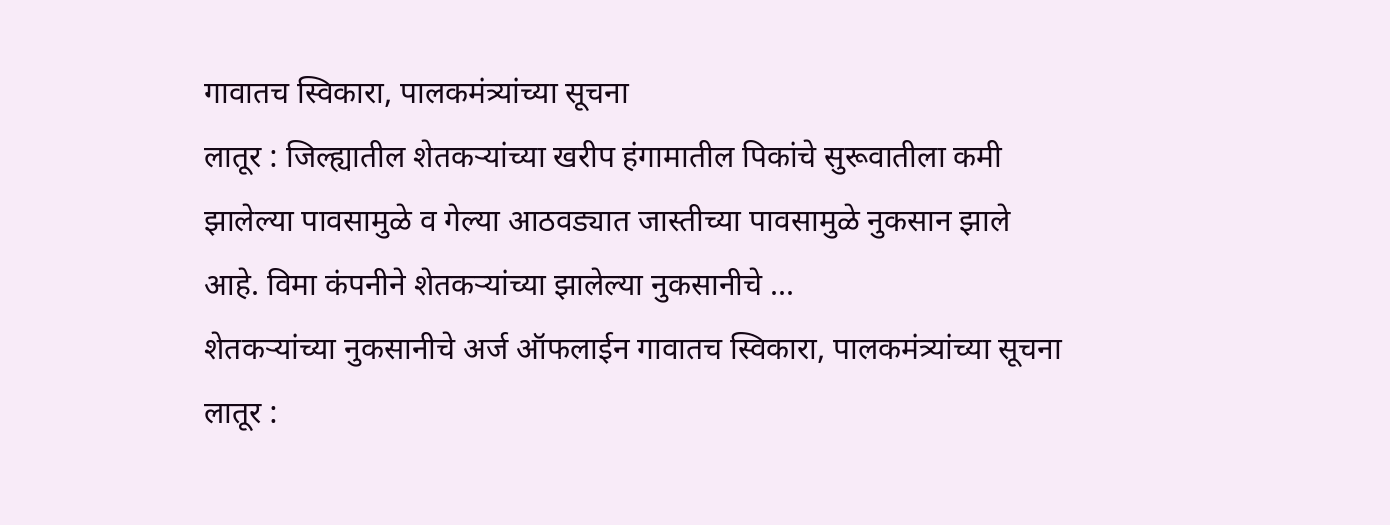गावातच स्विकारा, पालकमंत्र्यांच्या सूचना
लातूर : जिल्ह्यातील शेतकऱ्यांच्या खरीप हंगामातील पिकांचे सुरूवातीला कमी झालेल्या पावसामुळे व गेल्या आठवड्यात जास्तीच्या पावसामुळे नुकसान झाले आहे. विमा कंपनीने शेतकऱ्यांच्या झालेल्या नुकसानीचे ...
शेतकऱ्यांच्या नुकसानीचे अर्ज ऑफलाईन गावातच स्विकारा, पालकमंत्र्यांच्या सूचना
लातूर :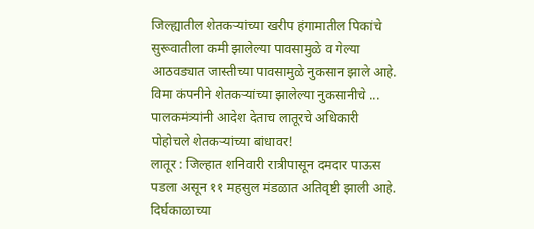जिल्ह्यातील शेतकऱ्यांच्या खरीप हंगामातील पिकांचे सुरूवातीला कमी झालेल्या पावसामुळे व गेल्या आठवड्यात जास्तीच्या पावसामुळे नुकसान झाले आहे. विमा कंपनीने शेतकऱ्यांच्या झालेल्या नुकसानीचे ...
पालकमंत्र्यांनी आदेश देताच लातूरचे अधिकारी पोहोचले शेतकऱ्यांच्या बांधावर!
लातूर : जिल्हात शनिवारी रात्रीपासून दमदार पाऊस पडला असून ११ महसुल मंडळात अतिवृष्टी झाली आहे. दिर्घकाळाच्या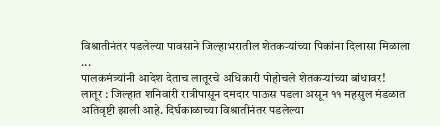विश्रातीनंतर पडलेल्या पावसाने जिल्हाभरातील शेतकऱ्यांच्या पिकांना दिलासा मिळाला ...
पालकमंत्र्यांनी आदेश देताच लातूरचे अधिकारी पोहोचले शेतकऱ्यांच्या बांधावर!
लातूर : जिल्हात शनिवारी रात्रीपासून दमदार पाऊस पडला असून ११ महसुल मंडळात अतिवृष्टी झाली आहे. दिर्घकाळाच्या विश्रातीनंतर पडलेल्या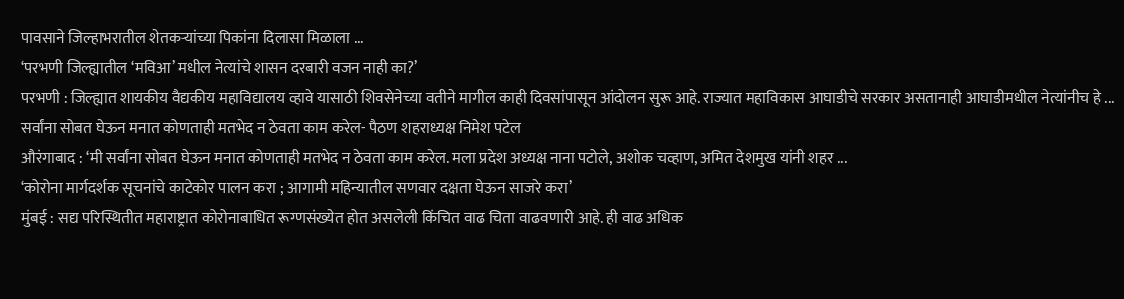पावसाने जिल्हाभरातील शेतकऱ्यांच्या पिकांना दिलासा मिळाला ...
‘परभणी जिल्ह्यातील ‘मविआ’ मधील नेत्यांचे शासन दरबारी वजन नाही का?’
परभणी : जिल्ह्यात शायकीय वैद्यकीय महाविद्यालय व्हावे यासाठी शिवसेनेच्या वतीने मागील काही दिवसांपासून आंदोलन सुरू आहे. राज्यात महाविकास आघाडीचे सरकार असतानाही आघाडीमधील नेत्यांनीच हे ...
सर्वांना सोबत घेऊन मनात कोणताही मतभेद न ठेवता काम करेल- पैठण शहराध्यक्ष निमेश पटेल
औरंगाबाद : ‘मी सर्वांना सोबत घेऊन मनात कोणताही मतभेद न ठेवता काम करेल. मला प्रदेश अध्यक्ष नाना पटोले, अशोक चव्हाण, अमित देशमुख यांनी शहर ...
‘कोरोना मार्गदर्शक सूचनांचे काटेकोर पालन करा ; आगामी महिन्यातील सणवार दक्षता घेऊन साजरे करा’
मुंबई : सद्य परिस्थितीत महाराष्ट्रात कोरोनाबाधित रूग्णसंख्येत होत असलेली किंचित वाढ चिता वाढवणारी आहे. ही वाढ अधिक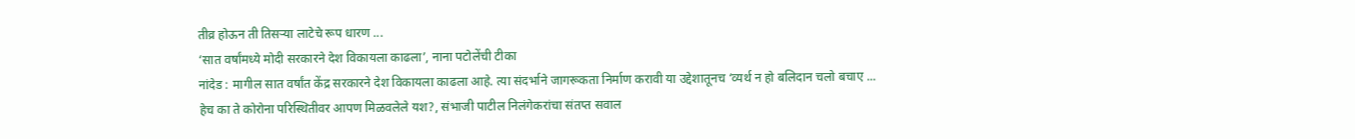तीव्र होऊन ती तिसऱ्या लाटेचे रूप धारण ...
‘सात वर्षांमध्ये मोदी सरकारने देश विकायला काढला’, नाना पटोलेंची टीका
नांदेड : मागील सात वर्षांत केंद्र सरकारने देश विकायला काढला आहे. त्या संदर्भाने जागरूकता निर्माण करावी या उद्देशातूनच ‘व्यर्थ न हो बलिदान चलो बचाए ...
हेच का ते कोरोना परिस्थितीवर आपण मिळवलेले यश?, संभाजी पाटील निलंगेकरांचा संतप्त सवाल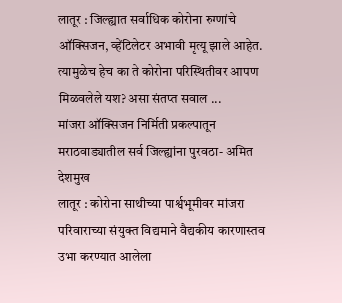लातूर : जिल्ह्यात सर्वाधिक कोरोना रुग्णांचे ऑक्सिजन, व्हेंटिलेटर अभावी मृत्यू झाले आहेत. त्यामुळेच हेच का ते कोरोना परिस्थितीवर आपण मिळवलेले यश? असा संतप्त सवाल ...
मांजरा ऑक्सिजन निर्मिती प्रकल्पातून मराठवाड्यातील सर्व जिल्ह्यांना पुरवठा- अमित देशमुख
लातूर : कोरोना साथीच्या पार्श्वभूमीवर मांजरा परिवाराच्या संयुक्त विद्यमाने वैद्यकीय कारणास्तव उभा करण्यात आलेला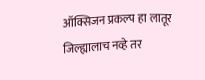ऑक्सिजन प्रकल्प हा लातूर जिल्ह्यालाच नव्हे तर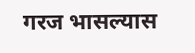गरज भासल्यास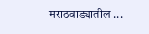मराठवाड्यातील ...